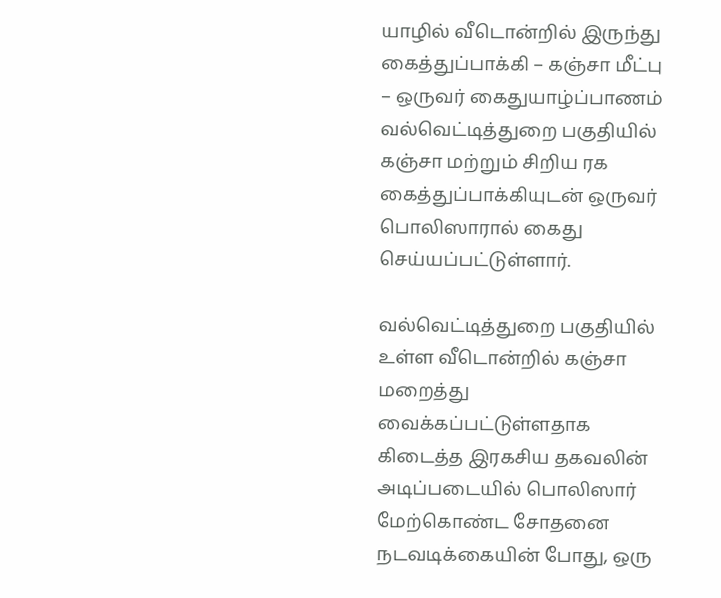யாழில் வீடொன்றில் இருந்து கைத்துப்பாக்கி – கஞ்சா மீட்பு – ஒருவர் கைதுயாழ்ப்பாணம் வல்வெட்டித்துறை பகுதியில் கஞ்சா மற்றும் சிறிய ரக கைத்துப்பாக்கியுடன் ஒருவர் பொலிஸாரால் கைது செய்யப்பட்டுள்ளார்.

வல்வெட்டித்துறை பகுதியில் உள்ள வீடொன்றில் கஞ்சா மறைத்து வைக்கப்பட்டுள்ளதாக கிடைத்த இரகசிய தகவலின் அடிப்படையில் பொலிஸார் மேற்கொண்ட சோதனை நடவடிக்கையின் போது, ஒரு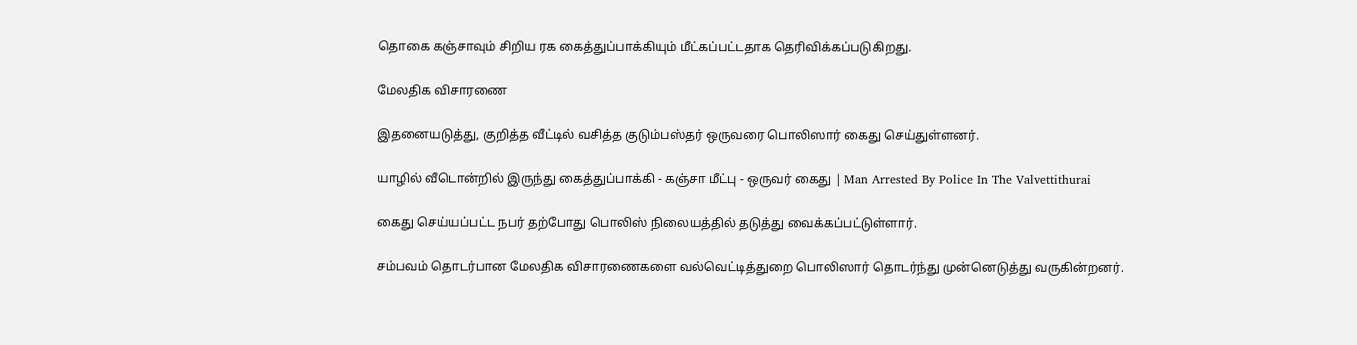தொகை கஞ்சாவும் சிறிய ரக கைத்துப்பாக்கியும் மீட்கப்பட்டதாக தெரிவிக்கப்படுகிறது.

மேலதிக விசாரணை

இதனையடுத்து, குறித்த வீட்டில் வசித்த குடும்பஸ்தர் ஒருவரை பொலிஸார் கைது செய்துள்ளனர்.

யாழில் வீடொன்றில் இருந்து கைத்துப்பாக்கி - கஞ்சா மீட்பு - ஒருவர் கைது | Man Arrested By Police In The Valvettithurai

கைது செய்யப்பட்ட நபர் தற்போது பொலிஸ் நிலையத்தில் தடுத்து வைக்கப்பட்டுள்ளார்.

சம்பவம் தொடர்பான மேலதிக விசாரணைகளை வல்வெட்டித்துறை பொலிஸார் தொடர்ந்து முன்னெடுத்து வருகின்றனர்.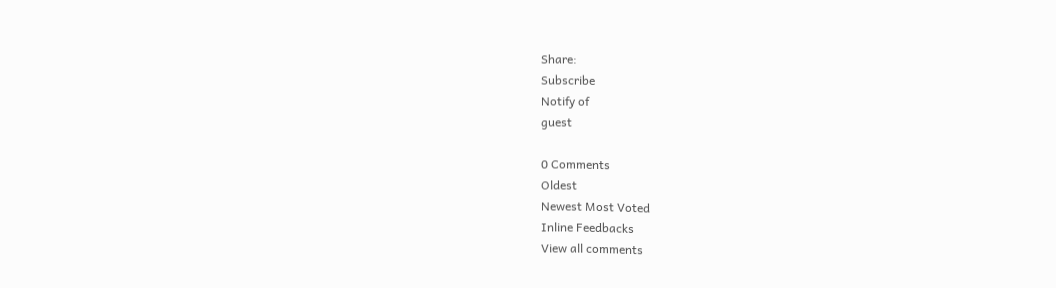Share:
Subscribe
Notify of
guest

0 Comments
Oldest
Newest Most Voted
Inline Feedbacks
View all comments